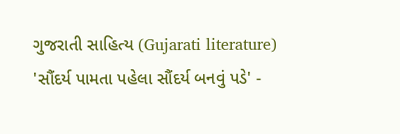ગુજરાતી સાહિત્ય (Gujarati literature) 'સૌંદર્ય પામતા પહેલા સૌંદર્ય બનવું પડે' -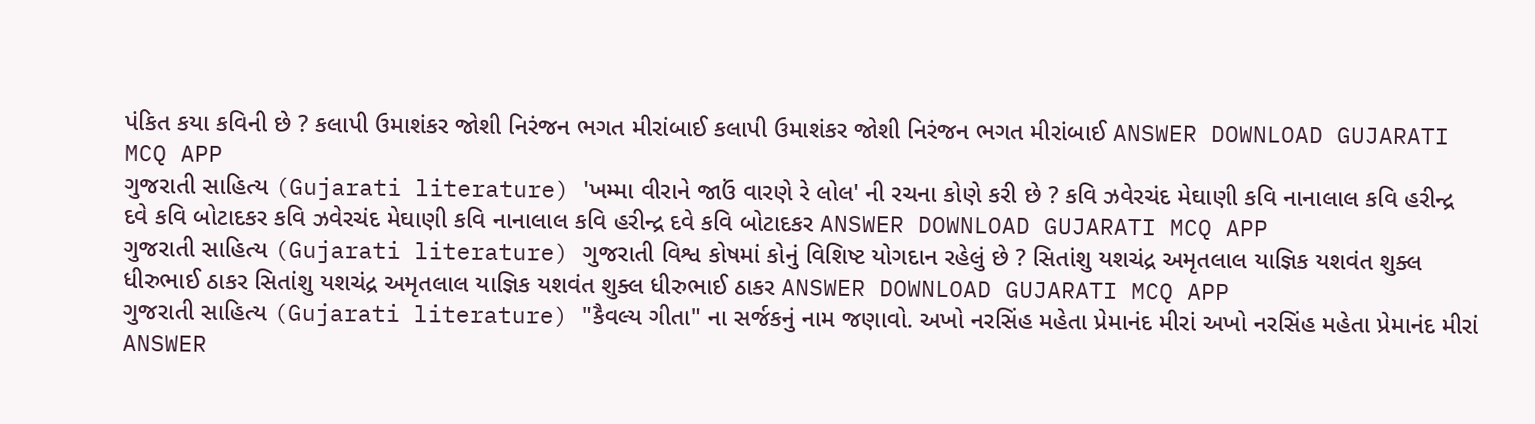પંકિત કયા કવિની છે ? કલાપી ઉમાશંકર જોશી નિરંજન ભગત મીરાંબાઈ કલાપી ઉમાશંકર જોશી નિરંજન ભગત મીરાંબાઈ ANSWER DOWNLOAD GUJARATI MCQ APP
ગુજરાતી સાહિત્ય (Gujarati literature) 'ખમ્મા વીરાને જાઉં વારણે રે લોલ' ની રચના કોણે કરી છે ? કવિ ઝવેરચંદ મેઘાણી કવિ નાનાલાલ કવિ હરીન્દ્ર દવે કવિ બોટાદકર કવિ ઝવેરચંદ મેઘાણી કવિ નાનાલાલ કવિ હરીન્દ્ર દવે કવિ બોટાદકર ANSWER DOWNLOAD GUJARATI MCQ APP
ગુજરાતી સાહિત્ય (Gujarati literature) ગુજરાતી વિશ્વ કોષમાં કોનું વિશિષ્ટ યોગદાન રહેલું છે ? સિતાંશુ યશચંદ્ર અમૃતલાલ યાજ્ઞિક યશવંત શુક્લ ધીરુભાઈ ઠાકર સિતાંશુ યશચંદ્ર અમૃતલાલ યાજ્ઞિક યશવંત શુક્લ ધીરુભાઈ ઠાકર ANSWER DOWNLOAD GUJARATI MCQ APP
ગુજરાતી સાહિત્ય (Gujarati literature) "કૈવલ્ય ગીતા" ના સર્જકનું નામ જણાવો. અખો નરસિંહ મહેતા પ્રેમાનંદ મીરાં અખો નરસિંહ મહેતા પ્રેમાનંદ મીરાં ANSWER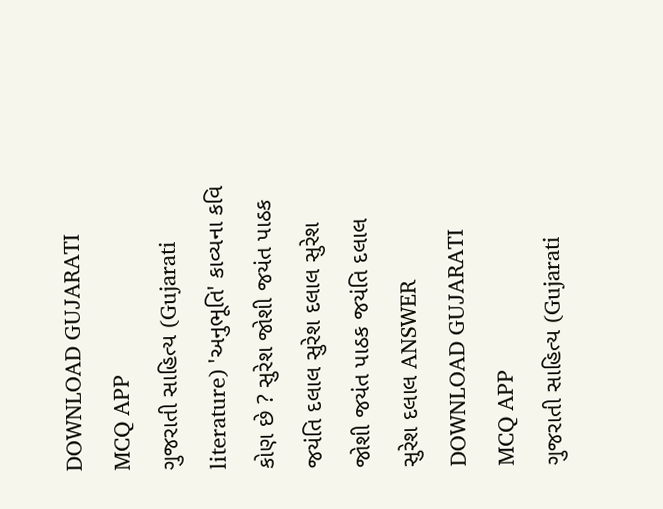DOWNLOAD GUJARATI MCQ APP
ગુજરાતી સાહિત્ય (Gujarati literature) 'અનુભૂતિ' કાવ્યના કવિ કોણ છે ? સુરેશ જોશી જયંત પાઠક જયંતિ દલાલ સુરેશ દલાલ સુરેશ જોશી જયંત પાઠક જયંતિ દલાલ સુરેશ દલાલ ANSWER DOWNLOAD GUJARATI MCQ APP
ગુજરાતી સાહિત્ય (Gujarati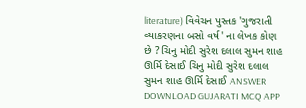literature) વિવેચન પુસ્તક 'ગુજરાતી વ્યાકરણના બસો વર્ષ' ના લેખક કોણ છે ? ચિનુ મોદી સુરેશ દલાલ સુમન શાહ ઊર્મિ દેસાઈ ચિનુ મોદી સુરેશ દલાલ સુમન શાહ ઊર્મિ દેસાઈ ANSWER DOWNLOAD GUJARATI MCQ APP